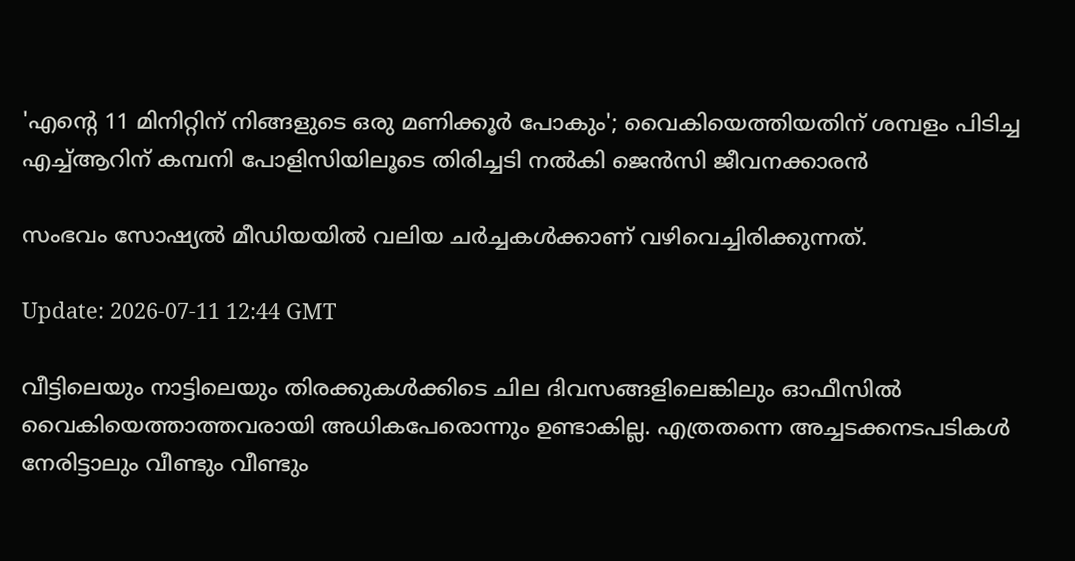'എന്‍റെ 11 മിനിറ്റിന് നിങ്ങളുടെ ഒരു മണിക്കൂർ പോകും'; വൈകിയെത്തിയതിന് ശമ്പളം പിടിച്ച എച്ച്ആറിന് കമ്പനി പോളിസിയിലൂടെ തിരിച്ചടി നൽകി ജെൻസി ജീവനക്കാരൻ

സംഭവം സോഷ്യൽ മീഡിയയിൽ വലിയ ചർച്ചകൾക്കാണ് വഴിവെച്ചിരിക്കുന്നത്.

Update: 2026-07-11 12:44 GMT

വീട്ടിലെയും നാട്ടിലെയും തിരക്കുകൾക്കിടെ ചില ദിവസങ്ങളിലെങ്കിലും ഓഫീസിൽ വൈകിയെത്താത്തവരായി അധികപേരൊന്നും ഉണ്ടാകില്ല. എത്രതന്നെ അച്ചടക്കനടപടികൾ നേരിട്ടാലും വീണ്ടും വീണ്ടും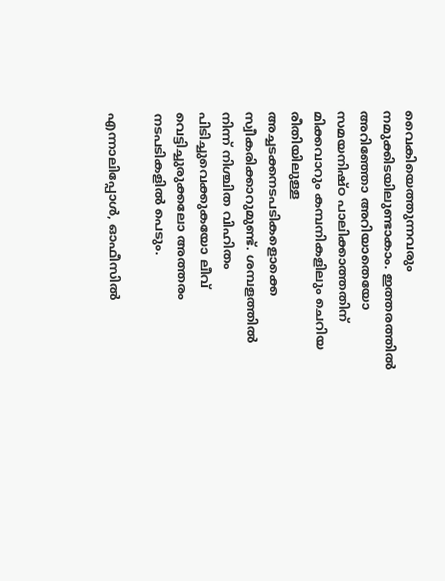വൈകിയെത്തുന്നവരും നമുക്കിടയിലുണ്ടാകാം. ഇത്തരത്തിൽ അറിഞ്ഞോ അറിയാതെയോ സമയനിഷ്ഠ പാലിക്കാത്തതിന് മിക്കവാറും കമ്പനികളിലും ചെറിയ രീതിയിലുള്ള അച്ചടക്കനടപടികളൊക്കെ സ്വീകരിക്കാറുമുണ്ട്. ശമ്പളത്തിൽ നിന്ന് നിശ്ചിത വിഹിതം പിടിച്ചുവെക്കുകയോ ലീവ് വെട്ടിച്ചുരുക്കലോ അത്തരം നടപടികളിൽ പെടും.

എന്നാലിപ്പോൾ, ഓഫീസിൽ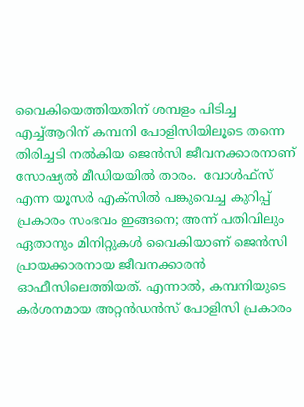വൈകിയെത്തിയതിന് ശമ്പളം പിടിച്ച എച്ച്ആറിന് കമ്പനി പോളിസിയിലൂടെ തന്നെ തിരിച്ചടി നൽകിയ ജെൻസി ജീവനക്കാരനാണ് സോഷ്യൽ മീഡിയയിൽ താരം.  വോൾഫ്സ് എന്ന യൂസർ എക്സിൽ പങ്കുവെച്ച കുറിപ്പ് പ്രകാരം സംഭവം ഇങ്ങനെ; അന്ന് പതിവിലും ഏതാനും മിനിറ്റുകൾ വൈകിയാണ് ജെൻസി പ്രായക്കാരനായ ജീവനക്കാരൻ ഓഫീസിലെത്തിയത്. എന്നാൽ, കമ്പനിയുടെ കർശനമായ അറ്റൻഡൻസ് പോളിസി പ്രകാരം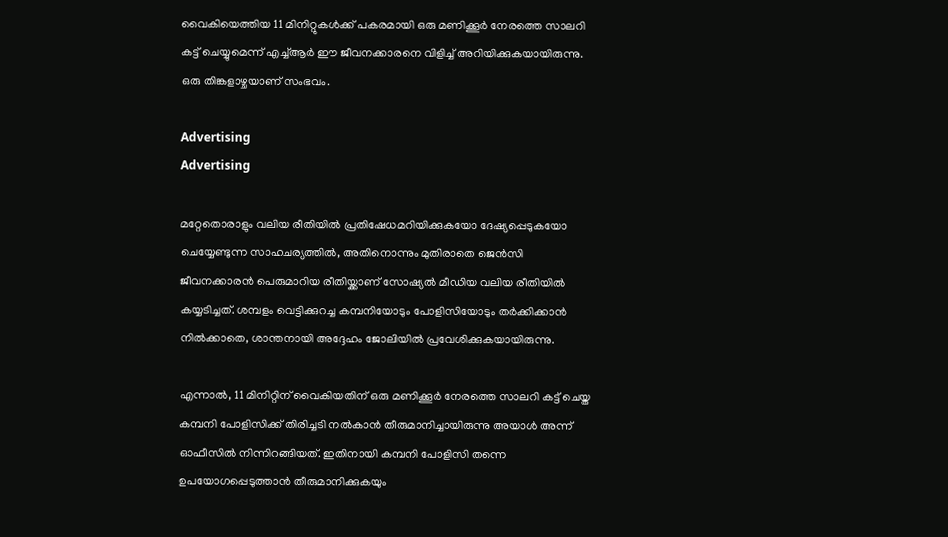വൈകിയെത്തിയ 11 മിനിറ്റുകൾക്ക് പകരമായി ഒരു മണിക്കൂർ നേരത്തെ സാലറി കട്ട് ചെയ്യുമെന്ന് എച്ച്ആർ ഈ ജീവനക്കാരനെ വിളിച്ച് അറിയിക്കുകയായിരുന്നു. ഒരു തിങ്കളാഴ്ചയാണ് സംഭവം.

Advertising
Advertising

മറ്റേതൊരാളും വലിയ രീതിയിൽ പ്രതിഷേധമറിയിക്കുകയോ ദേഷ്യപ്പെടുകയോ ചെയ്യേണ്ടുന്ന സാഹചര്യത്തിൽ, അതിനൊന്നും മുതിരാതെ ജെൻസി ജീവനക്കാരൻ പെരുമാറിയ രീതിയ്ക്കാണ് സോഷ്യൽ മീഡിയ വലിയ രീതിയിൽ കയ്യടിച്ചത്. ശമ്പളം വെട്ടിക്കുറച്ച കമ്പനിയോടും പോളിസിയോടും തർക്കിക്കാൻ നിൽക്കാതെ, ശാന്തനായി അദ്ദേഹം ജോലിയിൽ പ്രവേശിക്കുകയായിരുന്നു.

എന്നാല്‍, 11 മിനിറ്റിന് വൈകിയതിന് ഒരു മണിക്കൂര്‍ നേരത്തെ സാലറി കട്ട് ചെയ്ത കമ്പനി പോളിസിക്ക് തിരിച്ചടി നല്‍കാന്‍ തീരുമാനിച്ചായിരുന്നു അയാള്‍ അന്ന് ഓഫീസില്‍ നിന്നിറങ്ങിയത്. ഇതിനായി കമ്പനി പോളിസി തന്നെ ഉപയോഗപ്പെടുത്താന്‍ തീരുമാനിക്കുകയും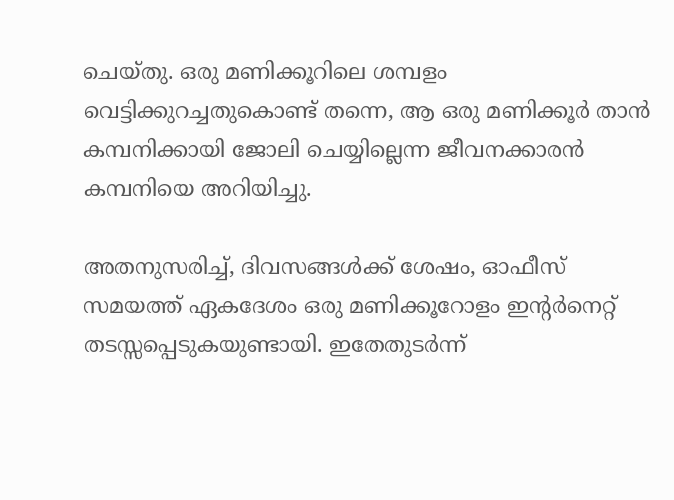ചെയ്തു. ഒരു മണിക്കൂറിലെ ശമ്പളം വെട്ടിക്കുറച്ചതുകൊണ്ട് തന്നെ, ആ ഒരു മണിക്കൂര്‍ താന്‍ കമ്പനിക്കായി ജോലി ചെയ്യില്ലെന്ന ജീവനക്കാരന്‍ കമ്പനിയെ അറിയിച്ചു.

അതനുസരിച്ച്, ദിവസങ്ങൾക്ക് ശേഷം, ഓഫീസ് സമയത്ത് ഏകദേശം ഒരു മണിക്കൂറോളം ഇന്റർനെറ്റ് തടസ്സപ്പെടുകയുണ്ടായി. ഇതേതുടർന്ന്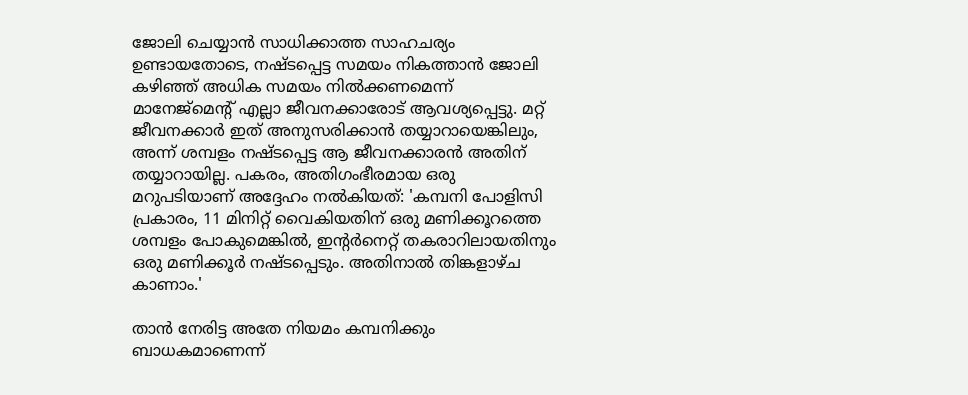ജോലി ചെയ്യാൻ സാധിക്കാത്ത സാഹചര്യം ഉണ്ടായതോടെ, നഷ്ടപ്പെട്ട സമയം നികത്താൻ ജോലി കഴിഞ്ഞ് അധിക സമയം നിൽക്കണമെന്ന് മാനേജ്മെന്റ് എല്ലാ ജീവനക്കാരോട് ആവശ്യപ്പെട്ടു. മറ്റ് ജീവനക്കാർ ഇത് അനുസരിക്കാൻ തയ്യാറായെങ്കിലും, അന്ന് ശമ്പളം നഷ്ടപ്പെട്ട ആ ജീവനക്കാരൻ അതിന് തയ്യാറായില്ല. പകരം, അതിഗംഭീരമായ ഒരു മറുപടിയാണ് അദ്ദേഹം നൽകിയത്: 'കമ്പനി പോളിസി പ്രകാരം, 11 മിനിറ്റ് വൈകിയതിന് ഒരു മണിക്കൂറത്തെ ശമ്പളം പോകുമെങ്കിൽ, ഇന്റർനെറ്റ് തകരാറിലായതിനും ഒരു മണിക്കൂർ നഷ്ടപ്പെടും. അതിനാൽ തിങ്കളാഴ്ച കാണാം.'

താൻ നേരിട്ട അതേ നിയമം കമ്പനിക്കും ബാധകമാണെന്ന്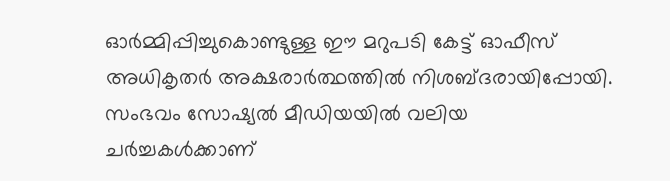ഓർമ്മിപ്പിച്ചുകൊണ്ടുള്ള ഈ മറുപടി കേട്ട് ഓഫീസ് അധികൃതർ അക്ഷരാർത്ഥത്തിൽ നിശബ്ദരായിപ്പോയി. സംഭവം സോഷ്യൽ മീഡിയയിൽ വലിയ ചർച്ചകൾക്കാണ്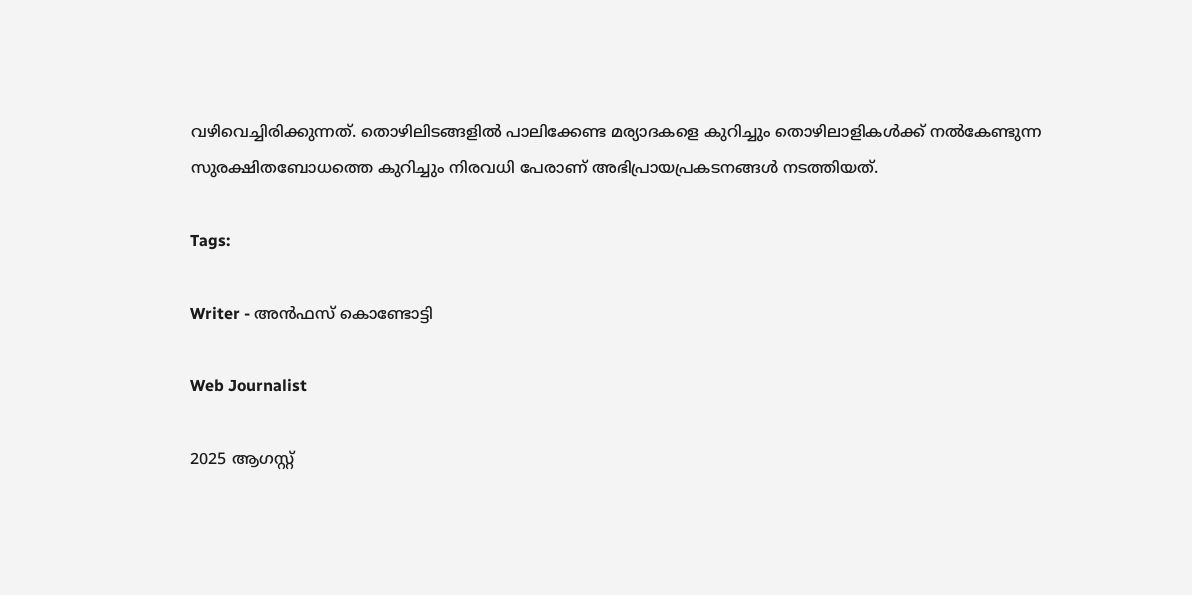വഴിവെച്ചിരിക്കുന്നത്. തൊഴിലിടങ്ങളിൽ പാലിക്കേണ്ട മര്യാദകളെ കുറിച്ചും തൊഴിലാളികൾക്ക് നൽകേണ്ടുന്ന സുരക്ഷിതബോധത്തെ കുറിച്ചും നിരവധി പേരാണ് അഭിപ്രായപ്രകടനങ്ങൾ നടത്തിയത്.

Tags:

Writer - അൻഫസ് കൊണ്ടോട്ടി

Web Journalist

2025 ആഗസ്റ്റ്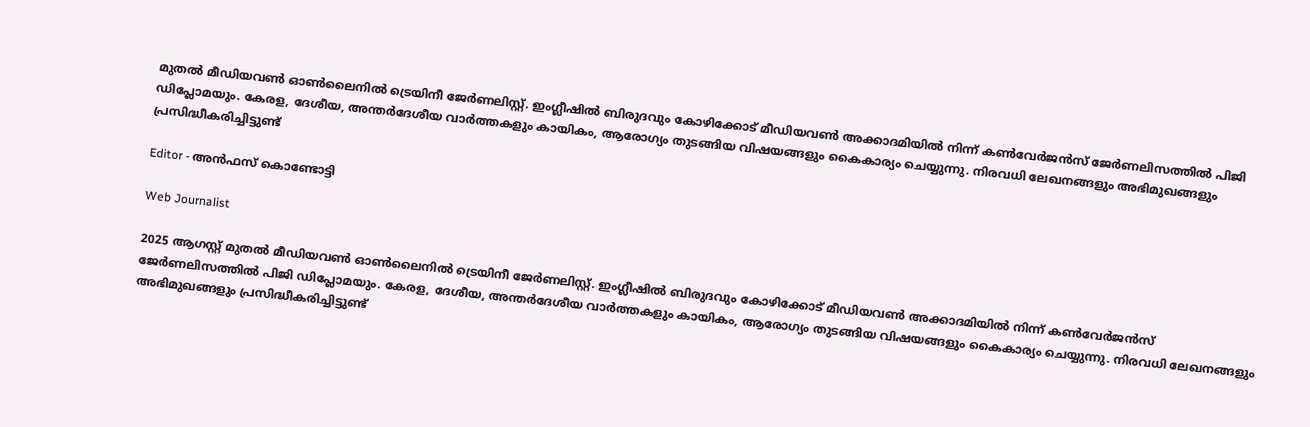മുതൽ മീഡിയവൺ ഓൺലൈനിൽ ട്രെയിനീ ജേർണലിസ്റ്റ്. ഇംഗ്ലീഷിൽ ബിരുദവും കോഴിക്കോട് മീഡിയവൺ അക്കാദമിയിൽ നിന്ന് കൺവേർജൻസ് ജേർണലിസത്തിൽ പിജി ഡിപ്ലോമയും. കേരള, ദേശീയ, അന്തർദേശീയ വാർത്തകളും കായികം, ആരോഗ്യം തുടങ്ങിയ വിഷയങ്ങളും കൈകാര്യം ചെയ്യുന്നു. നിരവധി ലേഖനങ്ങളും അഭിമുഖങ്ങളും പ്രസിദ്ധീകരിച്ചിട്ടുണ്ട്

Editor - അൻഫസ് കൊണ്ടോട്ടി

Web Journalist

2025 ആഗസ്റ്റ് മുതൽ മീഡിയവൺ ഓൺലൈനിൽ ട്രെയിനീ ജേർണലിസ്റ്റ്. ഇംഗ്ലീഷിൽ ബിരുദവും കോഴിക്കോട് മീഡിയവൺ അക്കാദമിയിൽ നിന്ന് കൺവേർജൻസ് ജേർണലിസത്തിൽ പിജി ഡിപ്ലോമയും. കേരള, ദേശീയ, അന്തർദേശീയ വാർത്തകളും കായികം, ആരോഗ്യം തുടങ്ങിയ വിഷയങ്ങളും കൈകാര്യം ചെയ്യുന്നു. നിരവധി ലേഖനങ്ങളും അഭിമുഖങ്ങളും പ്രസിദ്ധീകരിച്ചിട്ടുണ്ട്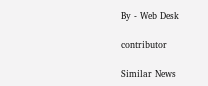By - Web Desk

contributor

Similar News